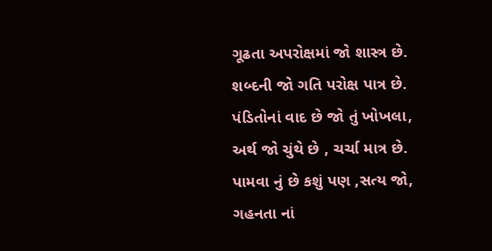ગૂઢતા અપરોક્ષમાં જો શાસ્ત્ર છે.
શબ્દની જો ગતિ પરોક્ષ પાત્ર છે.
પંડિતોનાં વાદ છે જો તું ખોખલા,
અર્થ જો ચુંથે છે , ચર્ચા માત્ર છે.
પામવા નું છે કશું પણ ,સત્ય જો,
ગહનતા નાં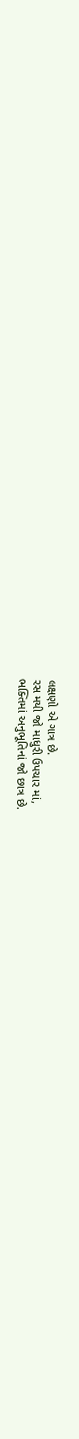લક્ષણો એ ગાત્ર છે.
રસ મયી જો માધુરી ઉપચાર માં,
ભક્તિમાં અનુભૂતિનાં જો છાત્ર છે.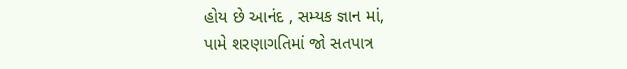હોય છે આનંદ , સમ્યક જ્ઞાન માં,
પામે શરણાગતિમાં જો સતપાત્ર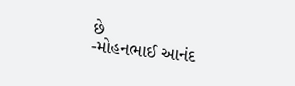છે
-મોહનભાઈ આનંદ